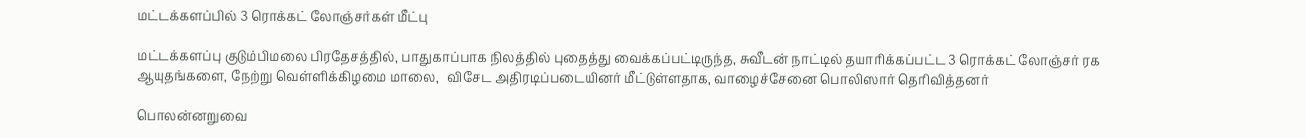மட்டக்களப்பில் 3 ரொக்கட் லோஞ்சர்கள் மீட்பு

மட்டக்களப்பு குடும்பிமலை பிரதேசத்தில், பாதுகாப்பாக நிலத்தில் புதைத்து வைக்கப்பட்டிருந்த, சுவீடன் நாட்டில் தயாரிக்கப்பட்ட 3 ரொக்கட் லோஞ்சர் ரக ஆயுதங்களை, நேற்று வெள்ளிக்கிழமை மாலை,  விசேட அதிரடிப்படையினர் மீட்டுள்ளதாக, வாழைச்சேனை பொலிஸார் தெரிவித்தனர்

பொலன்னறுவை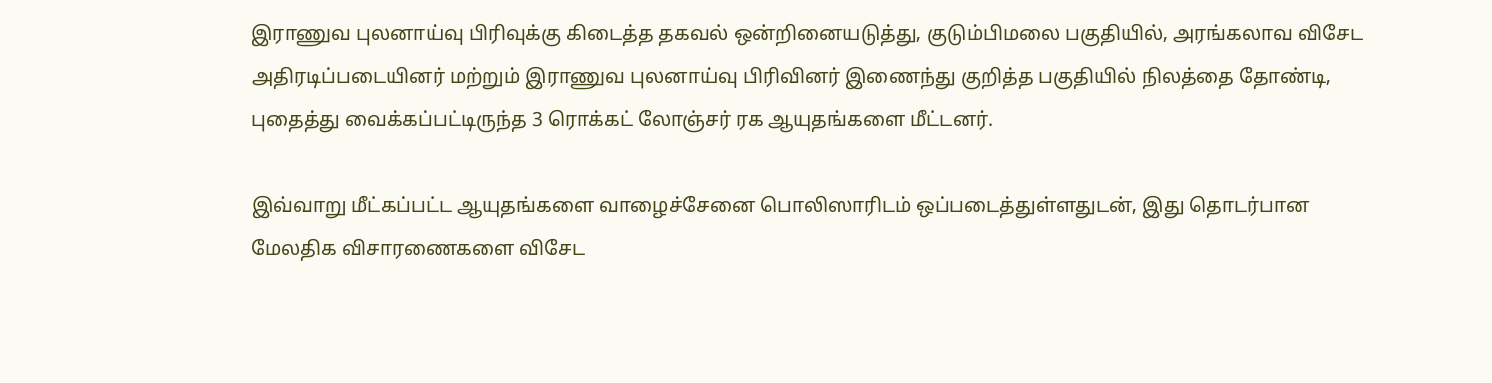இராணுவ புலனாய்வு பிரிவுக்கு கிடைத்த தகவல் ஒன்றினையடுத்து, குடும்பிமலை பகுதியில், அரங்கலாவ விசேட அதிரடிப்படையினர் மற்றும் இராணுவ புலனாய்வு பிரிவினர் இணைந்து குறித்த பகுதியில் நிலத்தை தோண்டி, புதைத்து வைக்கப்பட்டிருந்த 3 ரொக்கட் லோஞ்சர் ரக ஆயுதங்களை மீட்டனர்.

இவ்வாறு மீட்கப்பட்ட ஆயுதங்களை வாழைச்சேனை பொலிஸாரிடம் ஒப்படைத்துள்ளதுடன், இது தொடர்பான மேலதிக விசாரணைகளை விசேட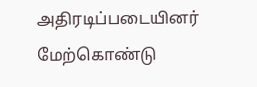அதிரடிப்படையினர் மேற்கொண்டு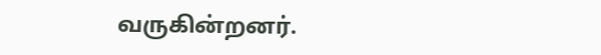வருகின்றனர்.